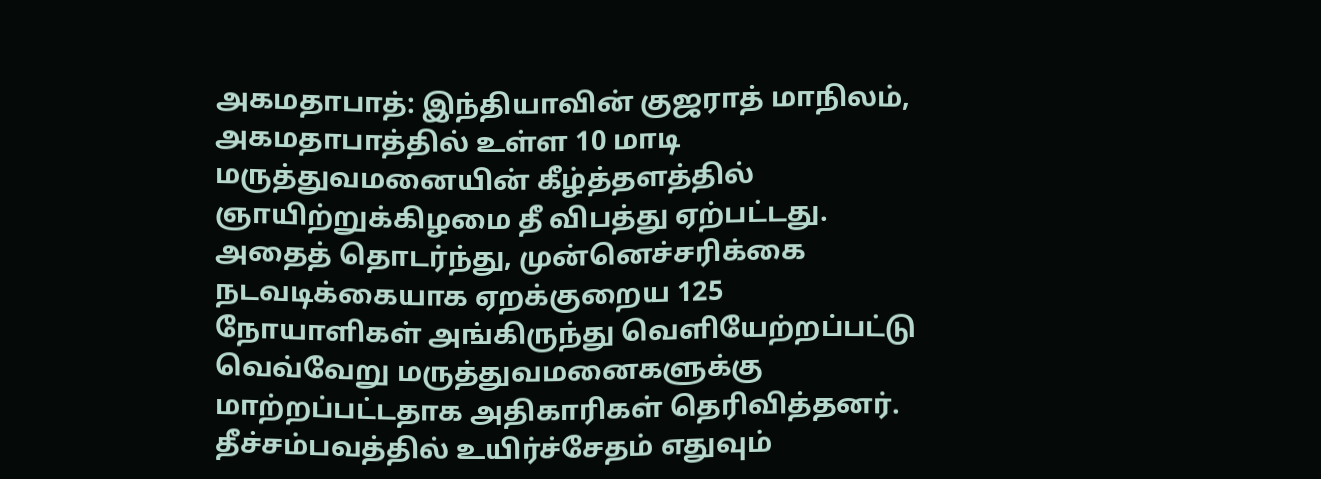அகமதாபாத்: இந்தியாவின் குஜராத் மாநிலம், அகமதாபாத்தில் உள்ள 10 மாடி மருத்துவமனையின் கீழ்த்தளத்தில் ஞாயிற்றுக்கிழமை தீ விபத்து ஏற்பட்டது.
அதைத் தொடர்ந்து, முன்னெச்சரிக்கை நடவடிக்கையாக ஏறக்குறைய 125 நோயாளிகள் அங்கிருந்து வெளியேற்றப்பட்டு வெவ்வேறு மருத்துவமனைகளுக்கு மாற்றப்பட்டதாக அதிகாரிகள் தெரிவித்தனர்.
தீச்சம்பவத்தில் உயிர்ச்சேதம் எதுவும்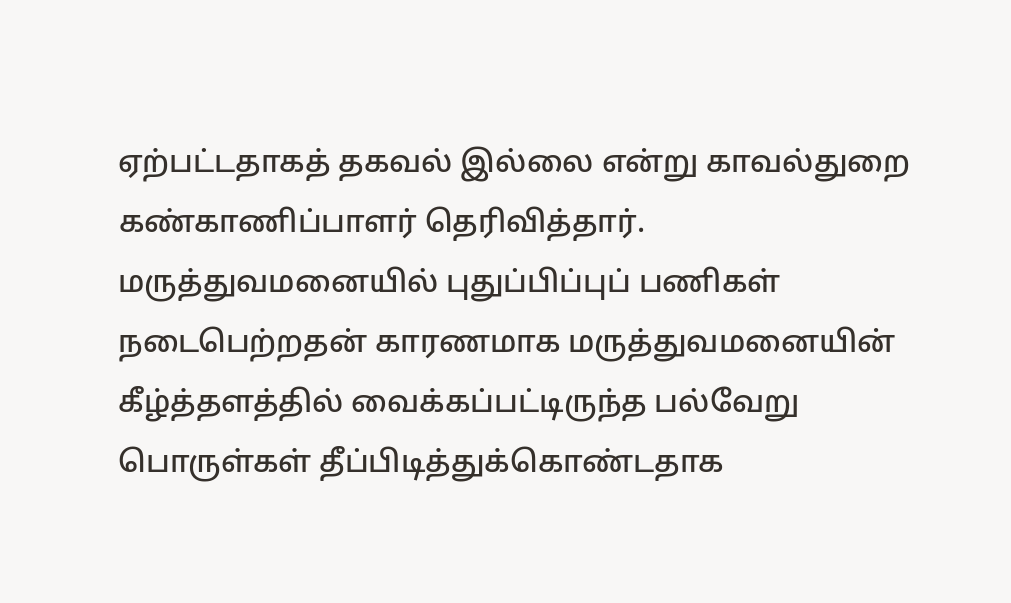ஏற்பட்டதாகத் தகவல் இல்லை என்று காவல்துறை கண்காணிப்பாளர் தெரிவித்தார்.
மருத்துவமனையில் புதுப்பிப்புப் பணிகள் நடைபெற்றதன் காரணமாக மருத்துவமனையின் கீழ்த்தளத்தில் வைக்கப்பட்டிருந்த பல்வேறு பொருள்கள் தீப்பிடித்துக்கொண்டதாக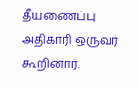தீயணைப்பு அதிகாரி ஒருவர் கூறினார்.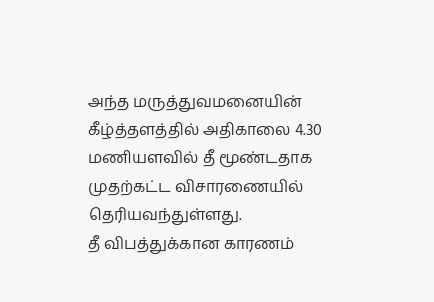அந்த மருத்துவமனையின் கீழ்த்தளத்தில் அதிகாலை 4.30 மணியளவில் தீ மூண்டதாக முதற்கட்ட விசாரணையில் தெரியவந்துள்ளது.
தீ விபத்துக்கான காரணம்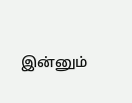இன்னும்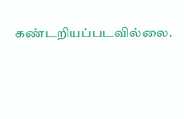கண்டறியப்படவில்லை.